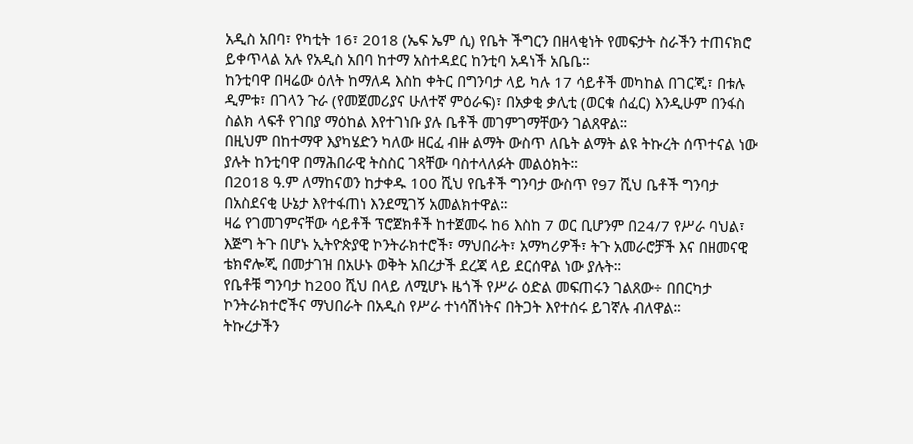አዲስ አበባ፣ የካቲት 16፣ 2018 (ኤፍ ኤም ሲ) የቤት ችግርን በዘላቂነት የመፍታት ስራችን ተጠናክሮ ይቀጥላል አሉ የአዲስ አበባ ከተማ አስተዳደር ከንቲባ አዳነች አቤቤ።
ከንቲባዋ በዛሬው ዕለት ከማለዳ እስከ ቀትር በግንባታ ላይ ካሉ 17 ሳይቶች መካከል በገርጂ፣ በቱሉ ዲምቱ፣ በገላን ጉራ (የመጀመሪያና ሁለተኛ ምዕራፍ)፣ በአቃቂ ቃሊቲ (ወርቁ ሰፈር) እንዲሁም በንፋስ ስልክ ላፍቶ የገበያ ማዕከል እየተገነቡ ያሉ ቤቶች መገምገማቸውን ገልጸዋል።
በዚህም በከተማዋ እያካሄድን ካለው ዘርፈ ብዙ ልማት ውስጥ ለቤት ልማት ልዩ ትኩረት ሰጥተናል ነው ያሉት ከንቲባዋ በማሕበራዊ ትስስር ገጻቸው ባስተላለፉት መልዕክት።
በ2018 ዓ.ም ለማከናወን ከታቀዱ 100 ሺህ የቤቶች ግንባታ ውስጥ የ97 ሺህ ቤቶች ግንባታ በአስደናቂ ሁኔታ እየተፋጠነ እንደሚገኝ አመልክተዋል።
ዛሬ የገመገምናቸው ሳይቶች ፕሮጀክቶች ከተጀመሩ ከ6 እስከ 7 ወር ቢሆንም በ24/7 የሥራ ባህል፣ እጅግ ትጉ በሆኑ ኢትዮጵያዊ ኮንትራክተሮች፣ ማህበራት፣ አማካሪዎች፣ ትጉ አመራሮቻች እና በዘመናዊ ቴክኖሎጂ በመታገዝ በአሁኑ ወቅት አበረታች ደረጃ ላይ ደርሰዋል ነው ያሉት።
የቤቶቹ ግንባታ ከ200 ሺህ በላይ ለሚሆኑ ዜጎች የሥራ ዕድል መፍጠሩን ገልጸው÷ በበርካታ ኮንትራክተሮችና ማህበራት በአዲስ የሥራ ተነሳሽነትና በትጋት እየተሰሩ ይገኛሉ ብለዋል።
ትኩረታችን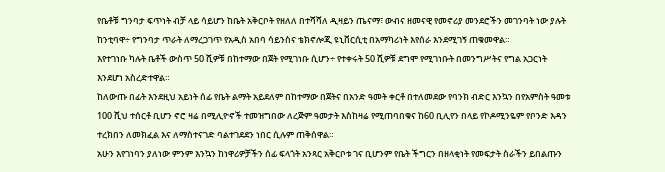የቤቶቹ ግንባታ ፍጥነት ብቻ ላይ ሳይሆን ከቤት አቅርቦት የዘለለ በተሻሻለ ዲዛይን ጤናማ፣ ውብና ዘመናዊ የመኖሪያ መንደሮችን መገንባት ነው ያሉት ከንቲባዋ÷ የግንባታ ጥራት ለማረጋገጥ የአዲስ አበባ ሳይንስና ቴክኖሎጂ ዩኒቨርሲቲ በአማካሪነት እየሰራ እንደሚገኝ ጠቁመዋል።
እየተገነቡ ካሉት ቤቶች ውስጥ 50 ሺዎቹ በከተማው በጀት የሚገነቡ ሲሆን÷ የተቀሩት 50 ሺዎቹ ደግሞ የሚገነቡት በመንግሥትና የግል አጋርነት እንደሆነ አስረድተዋል።
ከለውጡ በፊት እንደዚህ አይነት ሰፊ የቤት ልማት አይደለም በከተማው በጀትና በአንድ ዓመት ቀርቶ በተለመደው የባንክ ብድር እንኳን በየአምስት ዓመቱ 100 ሺህ ተሰርቶ ቢሆን ኖሮ ዛሬ በሚሊዮኖች ተመዝግበው ለረጅም ዓመታት እስከዛሬ የሚጠባበቁና ከ60 ቢሊየን በላይ የኮዶሚንዬም የቦንድ እዳን ተረክበን ለመክፈል እና ለማስተናገድ ባልተገደደን ነበር ሲሉም ጠቅሰዋል።
አሁን እየገነባን ያለነው ምንም እንኳን ከነዋሪዎቻችን ሰፊ ፍላጎት አንጻር አቅርቦቱ ገና ቢሆንም የቤት ችግርን በዘላቂነት የመፍታት ስራችን ይበልጡን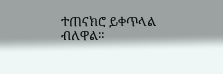ተጠናክሮ ይቀጥላል ብለዋል።